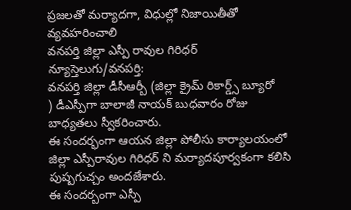ప్రజలతో మర్యాదగా, విధుల్లో నిజాయితీతో వ్యవహరించాలి
వనపర్తి జిల్లా ఎస్పీ రావుల గిరిధర్
న్యూస్తెలుగు/వనపర్తి:
వనపర్తి జిల్లా డీసీఆర్బీ (జిల్లా క్రైమ్ రికార్డ్స్ బ్యూరో
) డీఎస్పీగా బాలాజీ నాయక్ బుధవారం రోజు బాధ్యతలు స్వీకరించారు.
ఈ సందర్భంగా ఆయన జిల్లా పోలీసు కార్యాలయంలో జిల్లా ఎస్పీరావుల గిరిధర్ ని మర్యాదపూర్వకంగా కలిసి పుష్పగుచ్చం అందజేశారు.
ఈ సందర్బంగా ఎస్పీ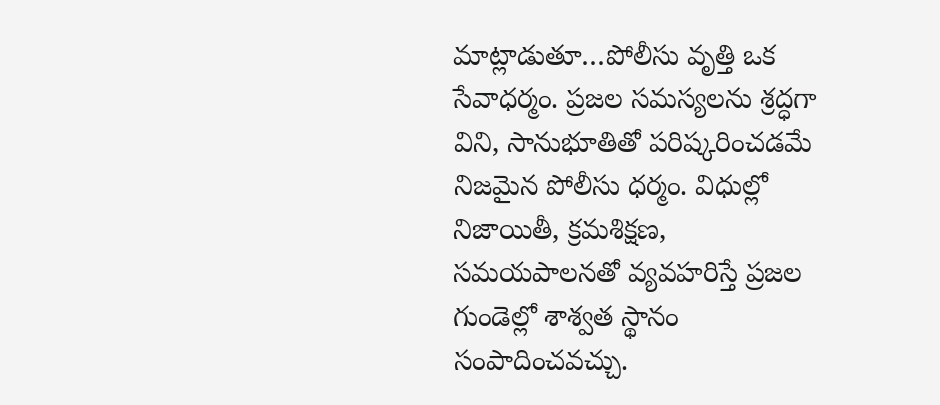మాట్లాడుతూ…పోలీసు వృత్తి ఒక సేవాధర్మం. ప్రజల సమస్యలను శ్రద్ధగా విని, సానుభూతితో పరిష్కరించడమే నిజమైన పోలీసు ధర్మం. విధుల్లో నిజాయితీ, క్రమశిక్షణ, సమయపాలనతో వ్యవహరిస్తే ప్రజల గుండెల్లో శాశ్వత స్థానం సంపాదించవచ్చు.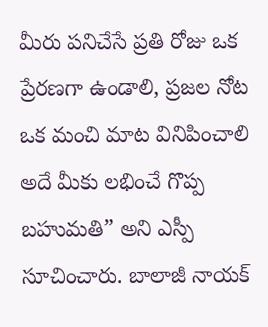మీరు పనిచేసే ప్రతి రోజు ఒక ప్రేరణగా ఉండాలి, ప్రజల నోట ఒక మంచి మాట వినిపించాలి అదే మీకు లభించే గొప్ప బహుమతి” అని ఎస్పీ సూచించారు. బాలాజీ నాయక్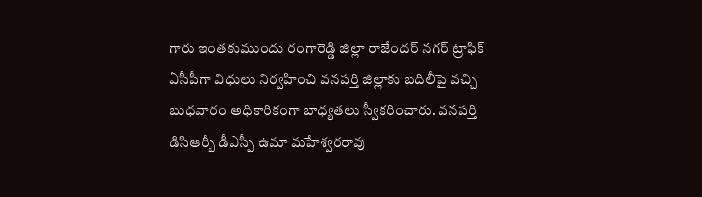గారు ఇంతకుముందు రంగారెడ్డి జిల్లా రాజేందర్ నగర్ ట్రాఫిక్ ఏసీపీగా విధులు నిర్వహించి వనపర్తి జిల్లాకు బదిలీపై వచ్చి బుధవారం అధికారికంగా బాధ్యతలు స్వీకరించారు. వనపర్తి డిసిఆర్బీ డీఎస్పీ ఉమా మహేశ్వరరావు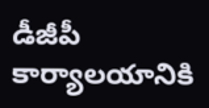డీజీపీ కార్యాలయానికి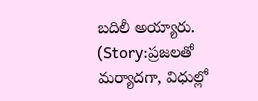బదిలీ అయ్యారు. (Story:ప్రజలతో మర్యాదగా, విధుల్లో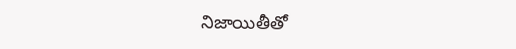నిజాయితీతో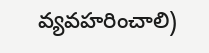వ్యవహరించాలి)